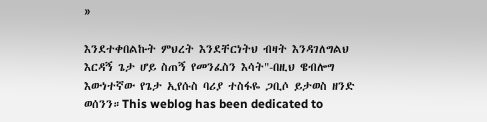»

እንደተቀበልኩት ምህረት እንደቸርነትህ ብዛት እንዳገለግልህ እርዳኝ ጌታ ሆይ ስጠኝ የመንፈስን እሳት"-በዚህ ዌብሎግ እውነተኛው የጌታ ኢየሱስ ባሪያ ተስፋዬ ጋቢሶ ይታወስ ዘንድ ወሰንን።This weblog has been dedicated to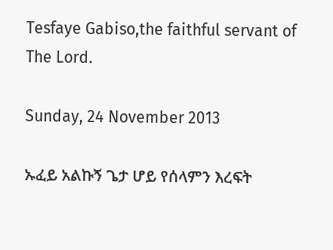Tesfaye Gabiso,the faithful servant of The Lord.

Sunday, 24 November 2013

ኡፈይ አልኩኝ ጌታ ሆይ የሰላምን እረፍት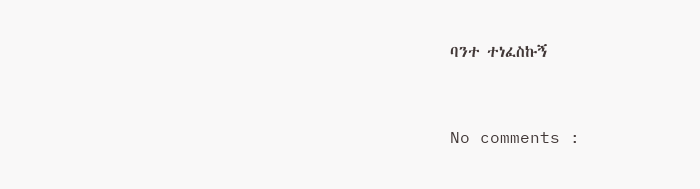ባንተ ተነፈስኩኝ


No comments :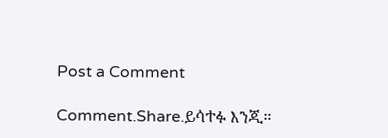Post a Comment

Comment.Share.ይሳተፉ እንጂ።